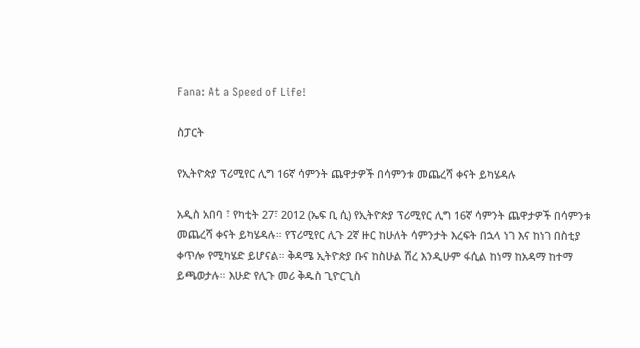Fana: At a Speed of Life!

ስፓርት

የኢትዮጵያ ፕሪሚየር ሊግ 16ኛ ሳምንት ጨዋታዎች በሳምንቱ መጨረሻ ቀናት ይካሄዳሉ

አዲስ አበባ ፣ የካቲት 27፣ 2012 (ኤፍ ቢ ሲ) የኢትዮጵያ ፕሪሚየር ሊግ 16ኛ ሳምንት ጨዋታዎች በሳምንቱ መጨረሻ ቀናት ይካሄዳሉ። የፕሪሚየር ሊጉ 2ኛ ዙር ከሁለት ሳምንታት እረፍት በኋላ ነገ እና ከነገ በስቲያ ቀጥሎ የሚካሄድ ይሆናል። ቅዳሜ ኢትዮጵያ ቡና ከስሁል ሽረ እንዲሁም ፋሲል ከነማ ከአዳማ ከተማ ይጫወታሉ። እሁድ የሊጉ መሪ ቅዱስ ጊዮርጊስ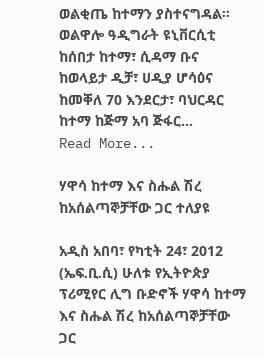ወልቂጤ ከተማን ያስተናግዳል። ወልዋሎ ዓዲግራት ዩኒቨርሲቲ ከሰበታ ከተማ፣ ሲዳማ ቡና ከወላይታ ዲቻ፣ ሀዲያ ሆሳዕና ከመቐለ 70 እንደርታ፣ ባህርዳር ከተማ ከጅማ አባ ጅፋር…
Read More...

ሃዋሳ ከተማ እና ስሑል ሽረ ከአሰልጣኞቻቸው ጋር ተለያዩ

አዲስ አበባ፣ የካቲት 24፣ 2012 (ኤፍ.ቢ.ሲ) ሁለቱ የኢትዮጵያ ፕሪሚየር ሊግ ቡድኖች ሃዋሳ ከተማ እና ስሑል ሽረ ከአሰልጣኞቻቸው ጋር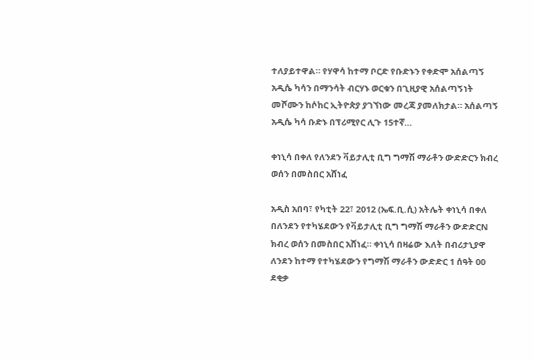ተለያይተዋል። የሃዋሳ ከተማ ቦርድ የቡድኑን የቀድሞ አሰልጣኝ አዲሴ ካሳን በማንሳት ብርሃኑ ወርቁን በጊዚያዊ አሰልጣኝነት መሾሙን ከሶከር ኢትዮጵያ ያገኘነው መረጃ ያመለክታል። አሰልጣኝ አዲሴ ካሳ ቡድኑ በፕሪሚየር ሊጉ 15ተኛ…

ቀነኒሳ በቀለ የለንደን ቫይታሊቲ ቢግ ግማሽ ማራቶን ውድድርን ክብረ ወሰን በመስበር አሸነፈ

አዲስ አበባ፣ የካቲት 22፣ 2012 (ኤፍ.ቢ.ሲ) አትሌት ቀነኒሳ በቀለ በለንደን የተካሄደውን የቫይታሊቲ ቢግ ግማሽ ማራቶን ውድድርN ክብረ ወሰን በመስበር አሸነፈ። ቀነኒሳ በዛሬው እለት በብሪታኒያዋ ለንደን ከተማ የተካሄደውን የግማሽ ማራቶን ውድድር 1 ሰዓት 00 ደቂቃ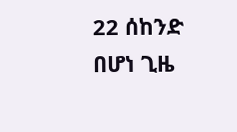22 ሰከንድ በሆነ ጊዜ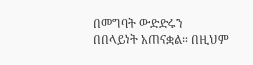በመግባት ውድድሩን በበላይነት አጠናቋል። በዚህም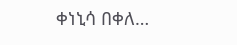ቀነኒሳ በቀለ…